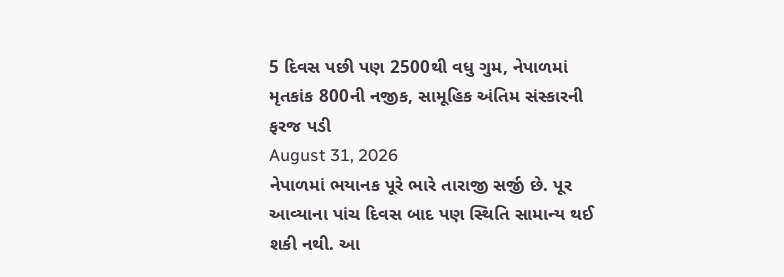5 દિવસ પછી પણ 2500થી વધુ ગુમ, નેપાળમાં મૃતકાંક 800ની નજીક, સામૂહિક અંતિમ સંસ્કારની ફરજ પડી
August 31, 2026
નેપાળમાં ભયાનક પૂરે ભારે તારાજી સર્જી છે. પૂર આવ્યાના પાંચ દિવસ બાદ પણ સ્થિતિ સામાન્ય થઈ શકી નથી. આ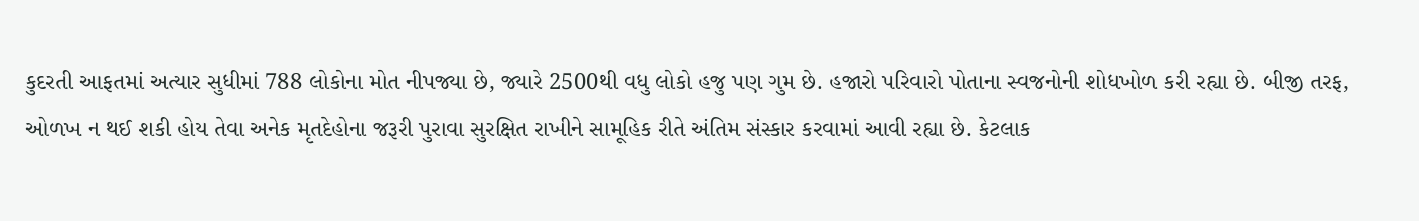કુદરતી આફતમાં અત્યાર સુધીમાં 788 લોકોના મોત નીપજ્યા છે, જ્યારે 2500થી વધુ લોકો હજુ પણ ગુમ છે. હજારો પરિવારો પોતાના સ્વજનોની શોધખોળ કરી રહ્યા છે. બીજી તરફ, ઓળખ ન થઈ શકી હોય તેવા અનેક મૃતદેહોના જરૂરી પુરાવા સુરક્ષિત રાખીને સામૂહિક રીતે અંતિમ સંસ્કાર કરવામાં આવી રહ્યા છે. કેટલાક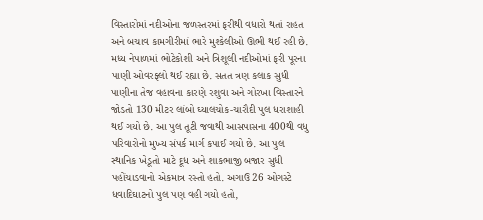વિસ્તારોમાં નદીઓના જળસ્તરમાં ફરીથી વધારો થતાં રાહત અને બચાવ કામગીરીમાં ભારે મુશ્કેલીઓ ઊભી થઈ રહી છે.
મધ્ય નેપાળમાં ભોટેકોશી અને ત્રિશૂલી નદીઓમાં ફરી પૂરના પાણી ઓવરફ્લો થઈ રહ્યા છે. સતત ત્રણ કલાક સુધી પાણીના તેજ વહાવના કારણે રશુવા અને ગોરખા વિસ્તારને જોડતો 130 મીટર લાંબો ઘ્યાલચોક-ચારૌદી પુલ ધરાશાહી થઈ ગયો છે. આ પુલ તૂટી જવાથી આસપાસના 400થી વધુ પરિવારોનો મુખ્ય સંપર્ક માર્ગ કપાઈ ગયો છે. આ પુલ સ્થાનિક ખેડૂતો માટે દૂધ અને શાકભાજી બજાર સુધી પહોંચાડવાનો એકમાત્ર રસ્તો હતો. અગાઉ 26 ઓગસ્ટે ધવાદિઘાટનો પુલ પણ વહી ગયો હતો,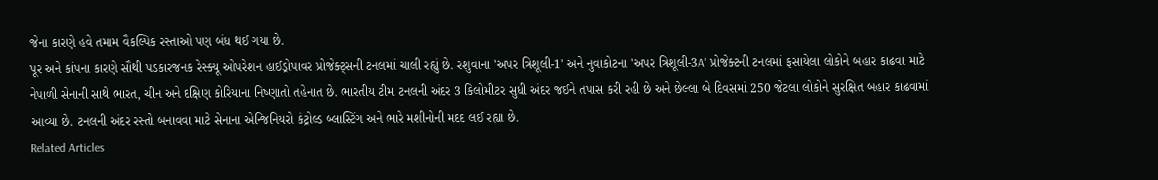જેના કારણે હવે તમામ વૈકલ્પિક રસ્તાઓ પણ બંધ થઈ ગયા છે.
પૂર અને કાંપના કારણે સૌથી પડકારજનક રેસ્ક્યૂ ઓપરેશન હાઈડ્રોપાવર પ્રોજેક્ટ્સની ટનલમાં ચાલી રહ્યું છે. રશુવાના 'અપર ત્રિશૂલી-1' અને નુવાકોટના 'અપર ત્રિશૂલી-3A' પ્રોજેક્ટની ટનલમાં ફસાયેલા લોકોને બહાર કાઢવા માટે નેપાળી સેનાની સાથે ભારત, ચીન અને દક્ષિણ કોરિયાના નિષ્ણાતો તહેનાત છે. ભારતીય ટીમ ટનલની અંદર 3 કિલોમીટર સુધી અંદર જઈને તપાસ કરી રહી છે અને છેલ્લા બે દિવસમાં 250 જેટલા લોકોને સુરક્ષિત બહાર કાઢવામાં આવ્યા છે. ટનલની અંદર રસ્તો બનાવવા માટે સેનાના એન્જિનિયરો કંટ્રોલ્ડ બ્લાસ્ટિંગ અને ભારે મશીનોની મદદ લઈ રહ્યા છે.
Related Articles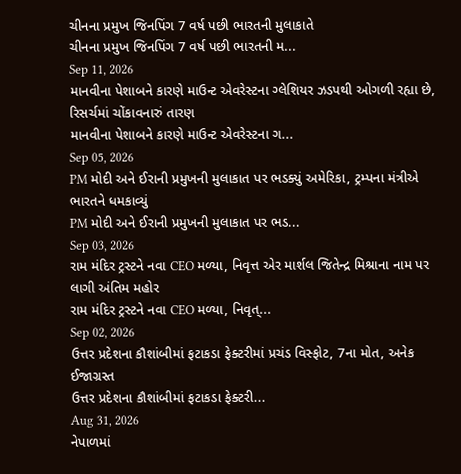ચીનના પ્રમુખ જિનપિંગ 7 વર્ષ પછી ભારતની મુલાકાતે
ચીનના પ્રમુખ જિનપિંગ 7 વર્ષ પછી ભારતની મ...
Sep 11, 2026
માનવીના પેશાબને કારણે માઉન્ટ એવરેસ્ટના ગ્લેશિયર ઝડપથી ઓગળી રહ્યા છે, રિસર્ચમાં ચોંકાવનારું તારણ
માનવીના પેશાબને કારણે માઉન્ટ એવરેસ્ટના ગ...
Sep 05, 2026
PM મોદી અને ઈરાની પ્રમુખની મુલાકાત પર ભડક્યું અમેરિકા, ટ્રમ્પના મંત્રીએ ભારતને ધમકાવ્યું
PM મોદી અને ઈરાની પ્રમુખની મુલાકાત પર ભડ...
Sep 03, 2026
રામ મંદિર ટ્રસ્ટને નવા CEO મળ્યા, નિવૃત્ત એર માર્શલ જિતેન્દ્ર મિશ્રાના નામ પર લાગી અંતિમ મહોર
રામ મંદિર ટ્રસ્ટને નવા CEO મળ્યા, નિવૃત્...
Sep 02, 2026
ઉત્તર પ્રદેશના કૌશાંબીમાં ફટાકડા ફેક્ટરીમાં પ્રચંડ વિસ્ફોટ, 7ના મોત, અનેક ઈજાગ્રસ્ત
ઉત્તર પ્રદેશના કૌશાંબીમાં ફટાકડા ફેક્ટરી...
Aug 31, 2026
નેપાળમાં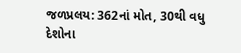જળપ્રલય: 362નાં મોત, 30થી વધુ દેશોના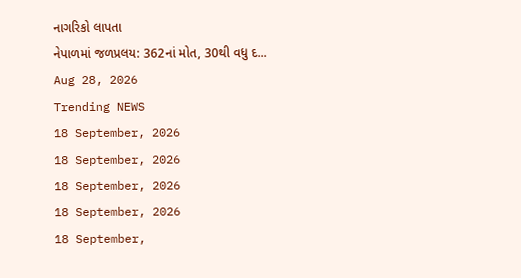નાગરિકો લાપતા
નેપાળમાં જળપ્રલય: 362નાં મોત, 30થી વધુ દ...
Aug 28, 2026
Trending NEWS
18 September, 2026
18 September, 2026
18 September, 2026
18 September, 2026
18 September,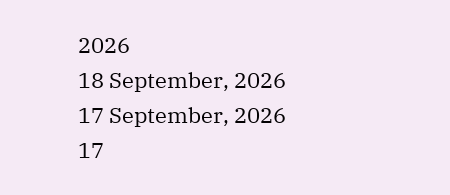2026
18 September, 2026
17 September, 2026
17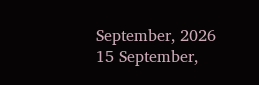September, 2026
15 September,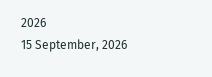2026
15 September, 2026